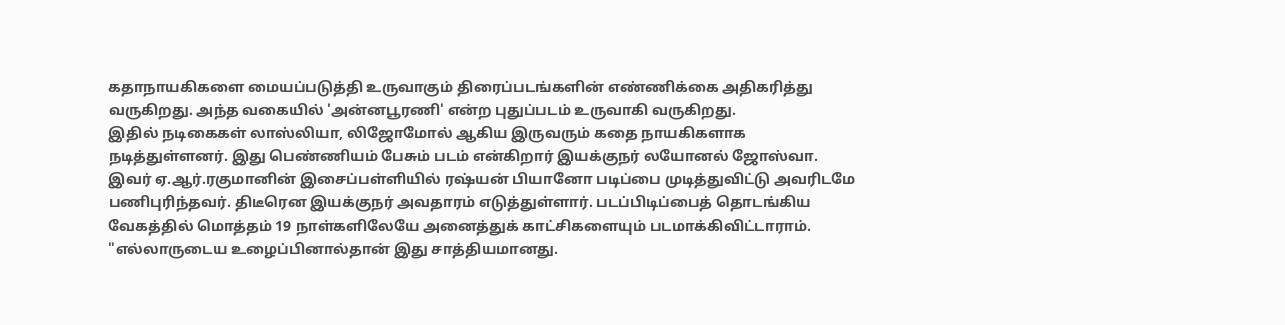கதாநாயகிகளை மையப்படுத்தி உருவாகும் திரைப்படங்களின் எண்ணிக்கை அதிகரித்து வருகிறது. அந்த வகையில் 'அன்னபூரணி' என்ற புதுப்படம் உருவாகி வருகிறது.
இதில் நடிகைகள் லாஸ்லியா, லிஜோமோல் ஆகிய இருவரும் கதை நாயகிகளாக நடித்துள்ளனர். இது பெண்ணியம் பேசும் படம் என்கிறார் இயக்குநர் லயோனல் ஜோஸ்வா.
இவர் ஏ.ஆர்.ரகுமானின் இசைப்பள்ளியில் ரஷ்யன் பியானோ படிப்பை முடித்துவிட்டு அவரிடமே பணிபுரிந்தவர். திடீரென இயக்குநர் அவதாரம் எடுத்துள்ளார். படப்பிடிப்பைத் தொடங்கிய வேகத்தில் மொத்தம் 19 நாள்களிலேயே அனைத்துக் காட்சிகளையும் படமாக்கிவிட்டாராம்.
"எல்லாருடைய உழைப்பினால்தான் இது சாத்தியமானது.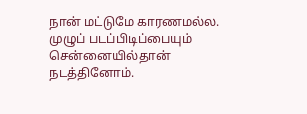நான் மட்டுமே காரணமல்ல. முழுப் படப்பிடிப்பையும் சென்னையில்தான் நடத்தினோம்.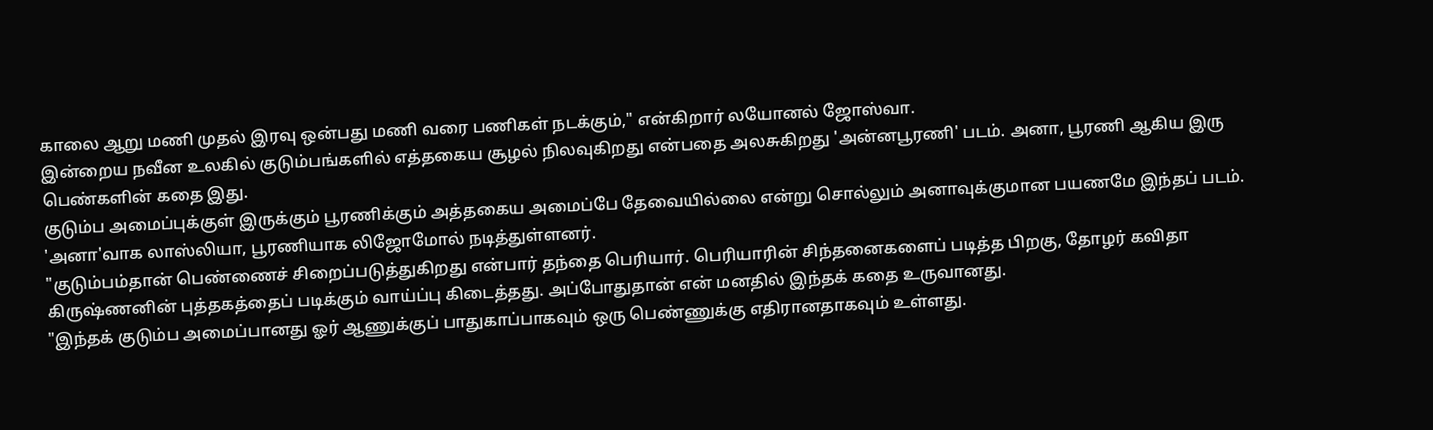காலை ஆறு மணி முதல் இரவு ஒன்பது மணி வரை பணிகள் நடக்கும்," என்கிறார் லயோனல் ஜோஸ்வா.
இன்றைய நவீன உலகில் குடும்பங்களில் எத்தகைய சூழல் நிலவுகிறது என்பதை அலசுகிறது 'அன்னபூரணி' படம். அனா, பூரணி ஆகிய இரு பெண்களின் கதை இது.
குடும்ப அமைப்புக்குள் இருக்கும் பூரணிக்கும் அத்தகைய அமைப்பே தேவையில்லை என்று சொல்லும் அனாவுக்குமான பயணமே இந்தப் படம். 'அனா'வாக லாஸ்லியா, பூரணியாக லிஜோமோல் நடித்துள்ளனர்.
"குடும்பம்தான் பெண்ணைச் சிறைப்படுத்துகிறது என்பார் தந்தை பெரியார். பெரியாரின் சிந்தனைகளைப் படித்த பிறகு, தோழர் கவிதா கிருஷ்ணனின் புத்தகத்தைப் படிக்கும் வாய்ப்பு கிடைத்தது. அப்போதுதான் என் மனதில் இந்தக் கதை உருவானது.
"இந்தக் குடும்ப அமைப்பானது ஓர் ஆணுக்குப் பாதுகாப்பாகவும் ஒரு பெண்ணுக்கு எதிரானதாகவும் உள்ளது.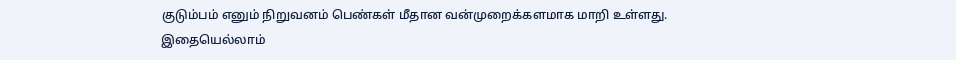குடும்பம் எனும் நிறுவனம் பெண்கள் மீதான வன்முறைக்களமாக மாறி உள்ளது.
இதையெல்லாம்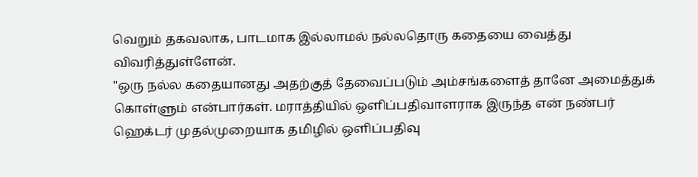வெறும் தகவலாக, பாடமாக இல்லாமல் நல்லதொரு கதையை வைத்து விவரித்துள்ளேன்.
"ஒரு நல்ல கதையானது அதற்குத் தேவைப்படும் அம்சங்களைத் தானே அமைத்துக் கொள்ளும் என்பார்கள். மராத்தியில் ஒளிப்பதிவாளராக இருந்த என் நண்பர் ஹெக்டர் முதல்முறையாக தமிழில் ஒளிப்பதிவு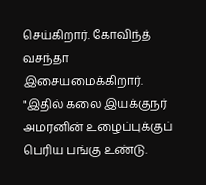செய்கிறார். கோவிந்த் வசந்தா இசையமைக்கிறார்.
"இதில் கலை இயக்குநர் அமரனின் உழைப்புக்குப் பெரிய பங்கு உண்டு.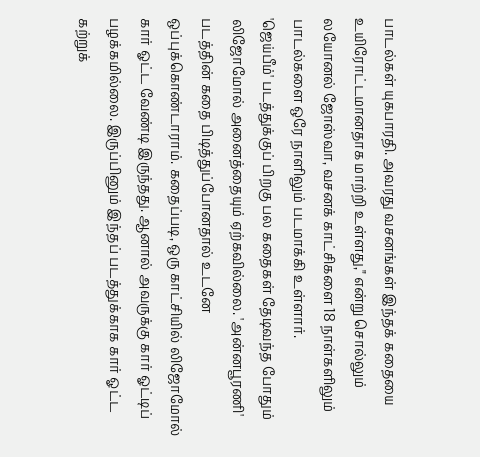பாடல்கள் யுகபாரதி. அவரது வசனங்கள் இந்தக் கதையை உயிரோட்டமானதாக மாற்றி உள்ளது," என்று சொல்லும் லயோனல் ஜோஸ்வா, வசனக் காட்சிகளை 18 நாள்களிலும் பாடல்களை ஒரே நாளிலும் படமாக்கி உள்ளார்.
'ஜெய்பீம்' படத்துக்குப் பிறகு பல கதைகள் தேடிவந்த போதும் லிஜோமோல் அனைத்தையும் ஏற்கவில்லை. 'அன்னபூரணி' படத்தின் கதை பிடித்துப்போனதால் உடனே ஒப்புக்கொண்டாராம். கதைப்படி, ஒரு காட்சியில் லிஜோமோல் கார் ஓட்ட வேண்டி இருந்தது. ஆனால் அவருக்கு கார் ஓட்டிப் பழக்கமில்லை. இருப்பினும் இந்தப் படத்துக்காக கார் ஓட்ட கற்றுக்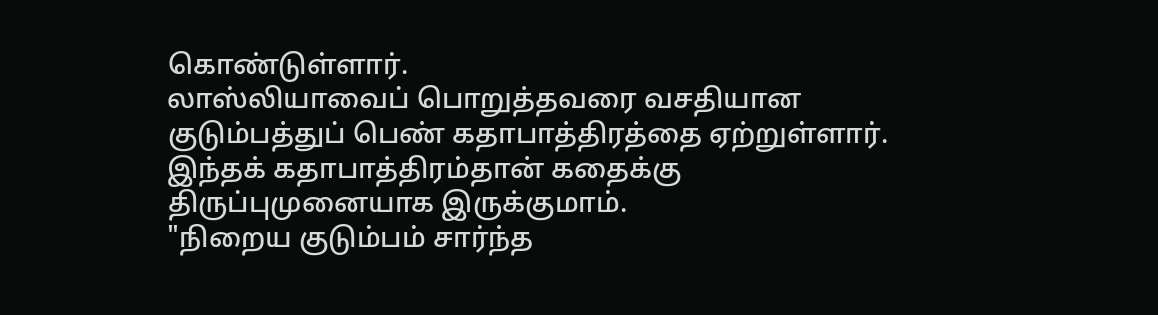கொண்டுள்ளார்.
லாஸ்லியாவைப் பொறுத்தவரை வசதியான குடும்பத்துப் பெண் கதாபாத்திரத்தை ஏற்றுள்ளார். இந்தக் கதாபாத்திரம்தான் கதைக்கு திருப்புமுனையாக இருக்குமாம்.
"நிறைய குடும்பம் சார்ந்த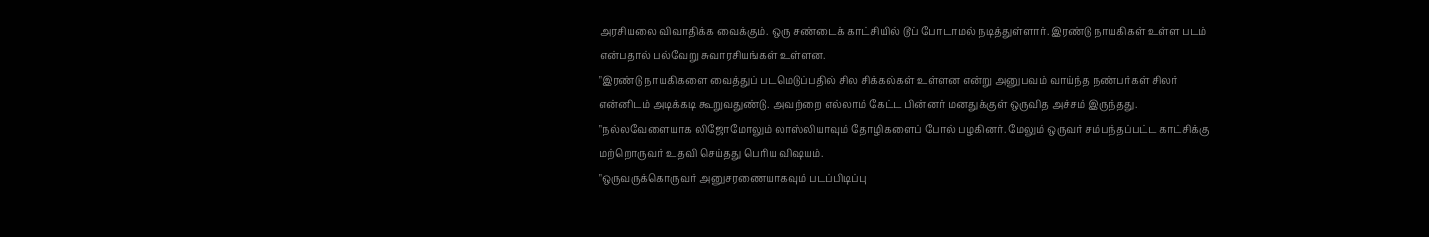அரசியலை விவாதிக்க வைக்கும். ஒரு சண்டைக் காட்சியில் டூப் போடாமல் நடித்துள்ளார். இரண்டு நாயகிகள் உள்ள படம் என்பதால் பல்வேறு சுவாரசியங்கள் உள்ளன.
"இரண்டு நாயகிகளை வைத்துப் படமெடுப்பதில் சில சிக்கல்கள் உள்ளன என்று அனுபவம் வாய்ந்த நண்பர்கள் சிலர் என்னிடம் அடிக்கடி கூறுவதுண்டு. அவற்றை எல்லாம் கேட்ட பின்னர் மனதுக்குள் ஒருவித அச்சம் இருந்தது.
"நல்லவேளையாக லிஜோமோலும் லாஸ்லியாவும் தோழிகளைப் போல் பழகினர். மேலும் ஒருவர் சம்பந்தப்பட்ட காட்சிக்கு மற்றொருவர் உதவி செய்தது பெரிய விஷயம்.
"ஒருவருக்கொருவர் அனுசரணையாகவும் படப்பிடிப்பு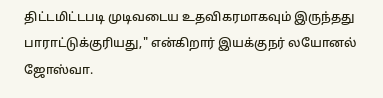திட்டமிட்டபடி முடிவடைய உதவிகரமாகவும் இருந்தது பாராட்டுக்குரியது," என்கிறார் இயக்குநர் லயோனல் ஜோஸ்வா.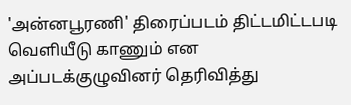'அன்னபூரணி' திரைப்படம் திட்டமிட்டபடி வெளியீடு காணும் என அப்படக்குழுவினர் தெரிவித்து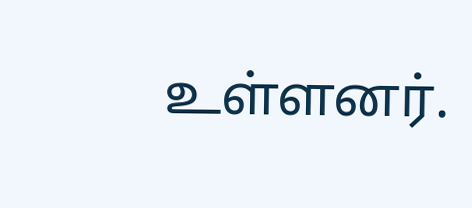உள்ளனர்.